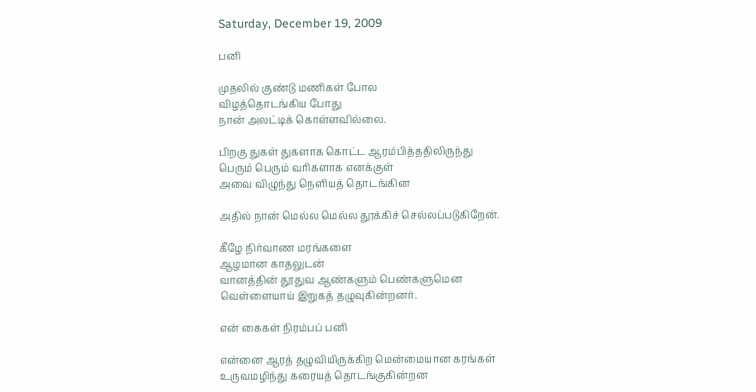Saturday, December 19, 2009

பனி

முதலில் குண்டு மணிகள் போல
விழத்தொடங்கிய போது
நான் அலட்டிக் கொள்ளவில்லை.

பிறகு துகள் துகளாக கொட்ட ஆரம்பித்ததிலிருந்து
பெரும் பெரும் வரிகளாக எனக்குள்
அவை விழுந்து நெளியத் தொடங்கின

அதில் நான் மெல்ல மெல்ல தூக்கிச் செல்லப்படுகிறேன்.

கீழே நிர்வாண மரங்களை
ஆழமான காதலுடன்
வானத்தின் தூதுவ ஆண்களும் பெண்களுமென
வெள்ளையாய் இறுகத் தழுவுகின்றனர்.

என் கைகள் நிரம்பப் பனி

என்னை ஆரத் தழுவியிருக்கிற மென்மையான கரங்கள்
உருவமழிந்து கரையத் தொடங்குகின்றன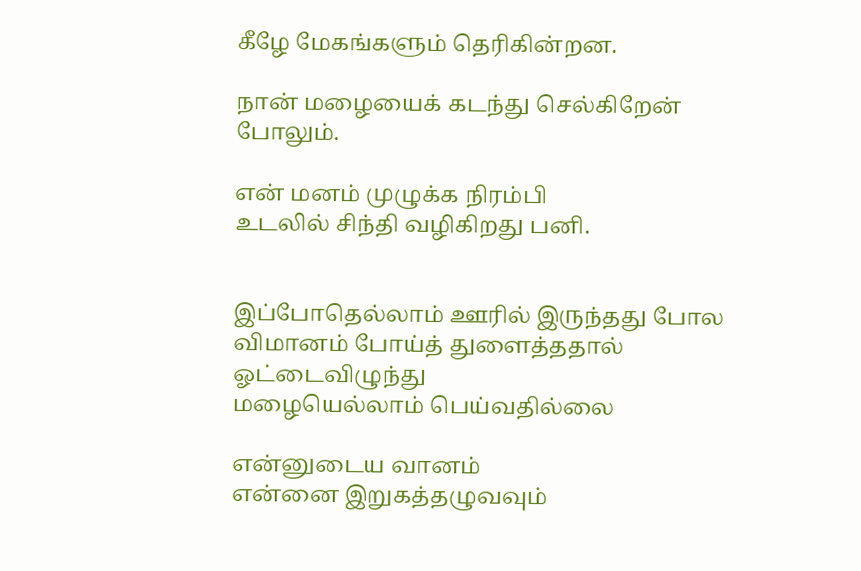கீழே மேகங்களும் தெரிகின்றன.

நான் மழையைக் கடந்து செல்கிறேன் போலும்.

என் மனம் முழுக்க நிரம்பி
உடலில் சிந்தி வழிகிறது பனி.


இப்போதெல்லாம் ஊரில் இருந்தது போல
விமானம் போய்த் துளைத்ததால் ஓட்டைவிழுந்து
மழையெல்லாம் பெய்வதில்லை

என்னுடைய வானம்
என்னை இறுகத்தழுவவும்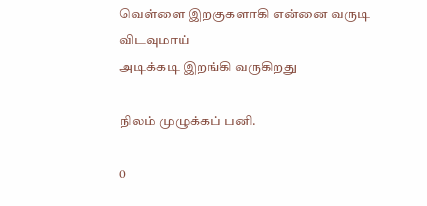வெள்ளை இறகுகளாகி என்னை வருடி விடவுமாய்
அடிக்கடி இறங்கி வருகிறது

நிலம் முழுக்கப் பனி.

0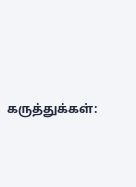கருத்துக்கள்: